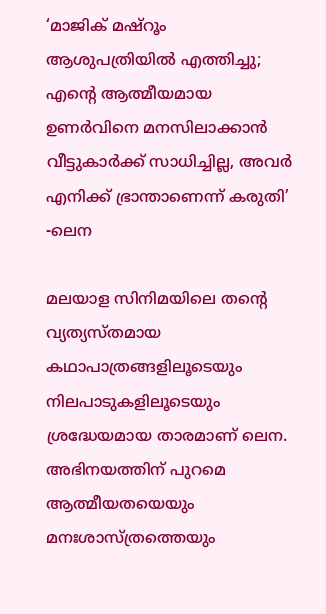‘മാജിക് മഷ്റൂം ആശുപത്രിയിൽ എത്തിച്ചു; എന്റെ ആത്മീയമായ ഉണർവിനെ മനസിലാക്കാൻ വീട്ടുകാർക്ക് സാധിച്ചില്ല, അവർ എനിക്ക് ഭ്രാന്താണെന്ന് കരുതി’ -ലെന

മലയാള സിനിമയിലെ തന്റെ വ്യത്യസ്തമായ കഥാപാത്രങ്ങളിലൂടെയും നിലപാടുകളിലൂടെയും ശ്രദ്ധേയമായ താരമാണ് ലെന. അഭിനയത്തിന് പുറമെ ആത്മീയതയെയും മനഃശാസ്ത്രത്തെയും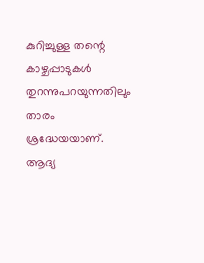കുറിച്ചുള്ള തന്റെ കാഴ്ചപ്പാടുകൾ തുറന്നുപറയുന്നതിലും താരം ശ്രദ്ധേയയാണ്. ആദ്യ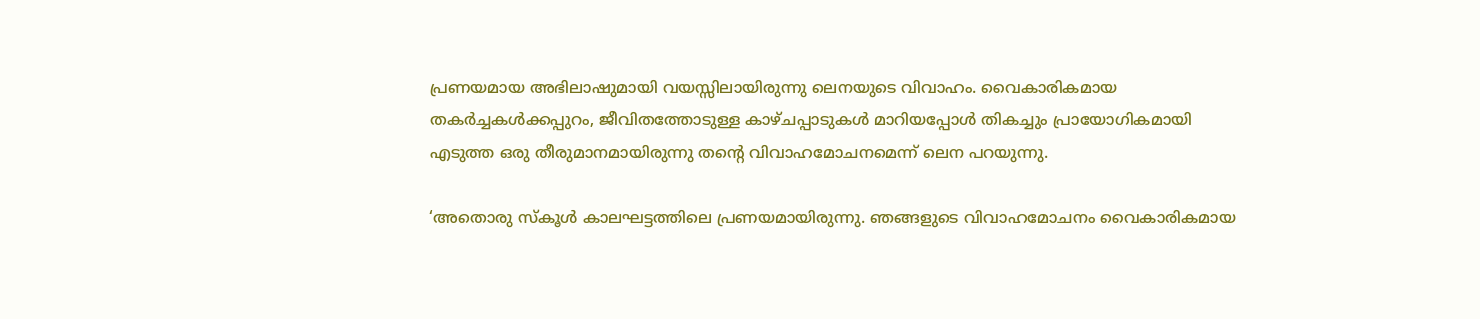പ്രണയമായ അഭിലാഷുമായി വയസ്സിലായിരുന്നു ലെനയുടെ വിവാഹം. വൈകാരികമായ തകർച്ചകൾക്കപ്പുറം, ജീവിതത്തോടുള്ള കാഴ്ചപ്പാടുകൾ മാറിയപ്പോൾ തികച്ചും പ്രായോഗികമായി എടുത്ത ഒരു തീരുമാനമായിരുന്നു തന്റെ വിവാഹമോചനമെന്ന് ലെന പറയുന്നു.

‘അതൊരു സ്‌കൂൾ കാലഘട്ടത്തിലെ പ്രണയമായിരുന്നു. ഞങ്ങളുടെ വിവാഹമോചനം വൈകാരികമായ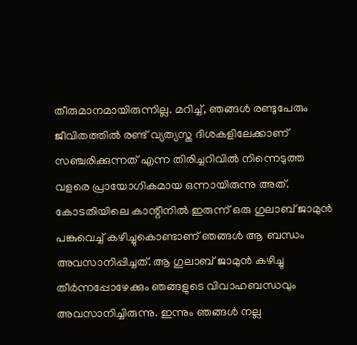തീരുമാനമായിരുന്നില്ല. മറിച്ച്, ഞങ്ങൾ രണ്ടുപേരും ജീവിതത്തിൽ രണ്ട് വ്യത്യസ്ത ദിശകളിലേക്കാണ് സഞ്ചരിക്കുന്നത് എന്ന തിരിച്ചറിവിൽ നിന്നെടുത്ത വളരെ പ്രായോഗികമായ ഒന്നായിരുന്നു അത്. കോടതിയിലെ കാന്റീനിൽ ഇരുന്ന് ഒരു ഗുലാബ് ജാമുൻ പങ്കുവെച്ച് കഴിച്ചുകൊണ്ടാണ് ഞങ്ങൾ ആ ബന്ധം അവസാനിപ്പിച്ചത്. ആ ഗുലാബ് ജാമുൻ കഴിച്ചു തീർന്നപ്പോഴേക്കും ഞങ്ങളുടെ വിവാഹബന്ധവും അവസാനിച്ചിരുന്നു. ഇന്നും ഞങ്ങൾ നല്ല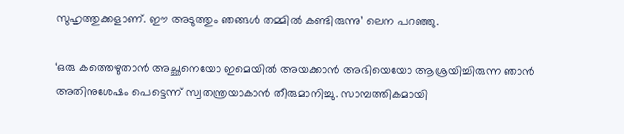സുഹൃത്തുക്കളാണ്. ഈ അടുത്തും ഞങ്ങൾ തമ്മിൽ കണ്ടിരുന്നു’ ലെന പറഞ്ഞു.

‘ഒരു കത്തെഴുതാൻ അച്ഛനെയോ ഇമെയിൽ അയക്കാൻ അഭിയെയോ ആശ്രയിച്ചിരുന്ന ഞാൻ അതിനുശേഷം പെട്ടെന്ന് സ്വതന്ത്രയാകാൻ തീരുമാനിച്ചു. സാമ്പത്തികമായി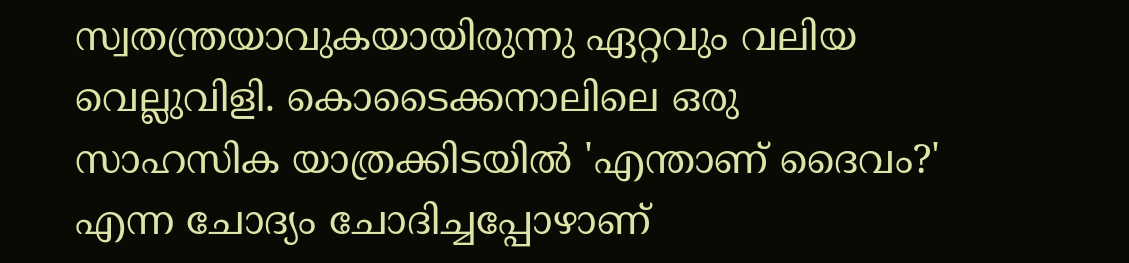സ്വതന്ത്രയാവുകയായിരുന്നു ഏറ്റവും വലിയ വെല്ലുവിളി. കൊടൈക്കനാലിലെ ഒരു സാഹസിക യാത്രക്കിടയിൽ 'എന്താണ് ദൈവം?' എന്ന ചോദ്യം ചോദിച്ചപ്പോഴാണ്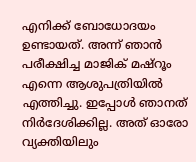എനിക്ക് ബോധോദയം ഉണ്ടായത്. അന്ന് ഞാൻ പരീക്ഷിച്ച മാജിക് മഷ്റൂം എന്നെ ആശുപത്രിയിൽ എത്തിച്ചു. ഇപ്പോൾ ഞാനത് നിർദേശിക്കില്ല. അത് ഓരോ വ്യക്തിയിലും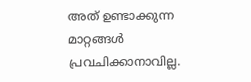അത് ഉണ്ടാക്കുന്ന മാറ്റങ്ങൾ പ്രവചിക്കാനാവില്ല.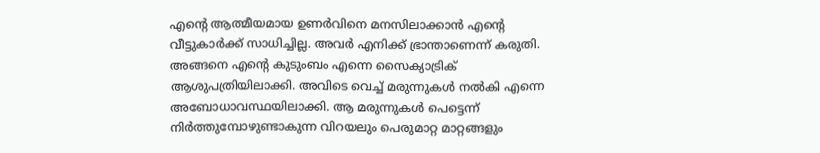എന്റെ ആത്മീയമായ ഉണർവിനെ മനസിലാക്കാൻ എന്റെ വീട്ടുകാർക്ക് സാധിച്ചില്ല. അവർ എനിക്ക് ഭ്രാന്താണെന്ന് കരുതി. അങ്ങനെ എന്റെ കുടുംബം എന്നെ സൈക്യാട്രിക് ആശുപത്രിയിലാക്കി. അവിടെ വെച്ച് മരുന്നുകൾ നൽകി എന്നെ അബോധാവസ്ഥയിലാക്കി. ആ മരുന്നുകൾ പെട്ടെന്ന് നിർത്തുമ്പോഴുണ്ടാകുന്ന വിറയലും പെരുമാറ്റ മാറ്റങ്ങളും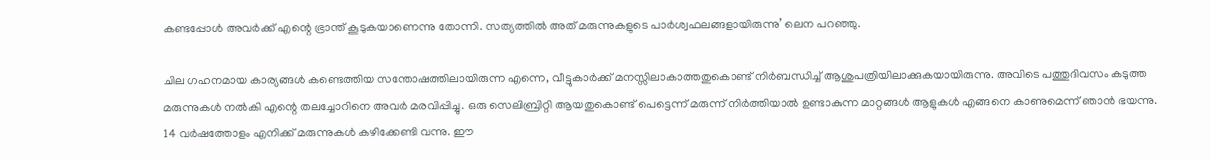കണ്ടപ്പോൾ അവർക്ക് എന്റെ ഭ്രാന്ത് കൂടുകയാണെന്നു തോന്നി. സത്യത്തിൽ അത് മരുന്നുകളുടെ പാർശ്വഫലങ്ങളായിരുന്നു’ ലെന പറഞ്ഞു.

ചില ഗഹനമായ കാര്യങ്ങൾ കണ്ടെത്തിയ സന്തോഷത്തിലായിരുന്ന എന്നെ, വീട്ടുകാർക്ക് മനസ്സിലാകാത്തതുകൊണ്ട് നിർബന്ധിച്ച് ആശുപത്രിയിലാക്കുകയായിരുന്നു. അവിടെ പത്തുദിവസം കടുത്ത മരുന്നുകൾ നൽകി എന്റെ തലച്ചോറിനെ അവർ മരവിപ്പിച്ചു. ഒരു സെലിബ്രിറ്റി ആയതുകൊണ്ട് പെട്ടെന്ന് മരുന്ന് നിർത്തിയാൽ ഉണ്ടാകുന്ന മാറ്റങ്ങൾ ആളുകൾ എങ്ങനെ കാണുമെന്ന് ഞാൻ ഭയന്നു. 14 വർഷത്തോളം എനിക്ക് മരുന്നുകൾ കഴിക്കേണ്ടി വന്നു. ഈ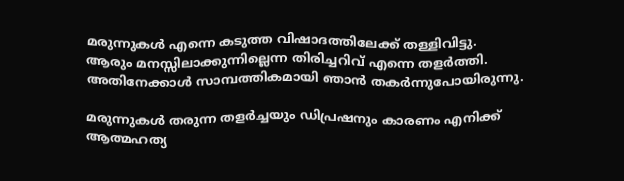മരുന്നുകൾ എന്നെ കടുത്ത വിഷാദത്തിലേക്ക് തള്ളിവിട്ടു. ആരും മനസ്സിലാക്കുന്നില്ലെന്ന തിരിച്ചറിവ് എന്നെ തളർത്തി. അതിനേക്കാൾ സാമ്പത്തികമായി ഞാൻ തകർന്നുപോയിരുന്നു.

മരുന്നുകൾ തരുന്ന തളർച്ചയും ഡിപ്രഷനും കാരണം എനിക്ക് ആത്മഹത്യ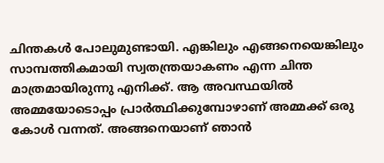ചിന്തകൾ പോലുമുണ്ടായി. എങ്കിലും എങ്ങനെയെങ്കിലും സാമ്പത്തികമായി സ്വതന്ത്രയാകണം എന്ന ചിന്ത മാത്രമായിരുന്നു എനിക്ക്. ആ അവസ്ഥയിൽ അമ്മയോടൊപ്പം പ്രാർത്ഥിക്കുമ്പോഴാണ് അമ്മക്ക് ഒരു കോൾ വന്നത്. അങ്ങനെയാണ് ഞാൻ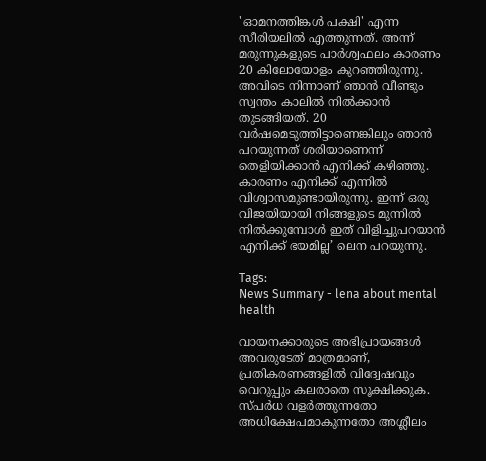'ഓമനത്തിങ്കൾ പക്ഷി' എന്ന സീരിയലിൽ എത്തുന്നത്. അന്ന് മരുന്നുകളുടെ പാർശ്വഫലം കാരണം 20 കിലോയോളം കുറഞ്ഞിരുന്നു. അവിടെ നിന്നാണ് ഞാൻ വീണ്ടും സ്വന്തം കാലിൽ നിൽക്കാൻ തുടങ്ങിയത്. 20 വർഷമെടുത്തിട്ടാണെങ്കിലും ഞാൻ പറയുന്നത് ശരിയാണെന്ന് തെളിയിക്കാൻ എനിക്ക് കഴിഞ്ഞു. കാരണം എനിക്ക് എന്നിൽ വിശ്വാസമുണ്ടായിരുന്നു. ഇന്ന് ഒരു വിജയിയായി നിങ്ങളുടെ മുന്നിൽ നിൽക്കുമ്പോൾ ഇത് വിളിച്ചുപറയാൻ എനിക്ക് ഭയമില്ല’ ലെന പറയുന്നു.

Tags:
News Summary - lena about mental health

വായനക്കാരുടെ അഭിപ്രായങ്ങള്‍ അവരുടേത് മാത്രമാണ്, പ്രതികരണങ്ങളിൽ വിദ്വേഷവും വെറുപ്പും കലരാതെ സൂക്ഷിക്കുക. സ്പർധ വളർത്തുന്നതോ അധിക്ഷേപമാകുന്നതോ അശ്ലീലം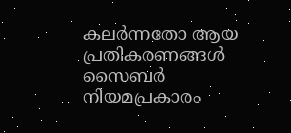കലർന്നതോ ആയ പ്രതികരണങ്ങൾ സൈബർ നിയമപ്രകാരം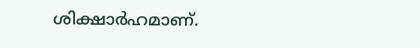ശിക്ഷാർഹമാണ്.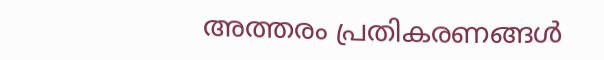അത്തരം പ്രതികരണങ്ങൾ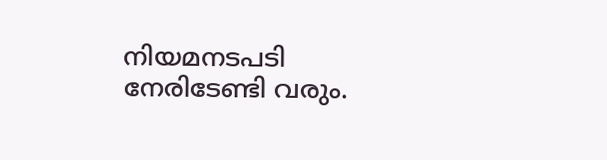നിയമനടപടി നേരിടേണ്ടി വരും.